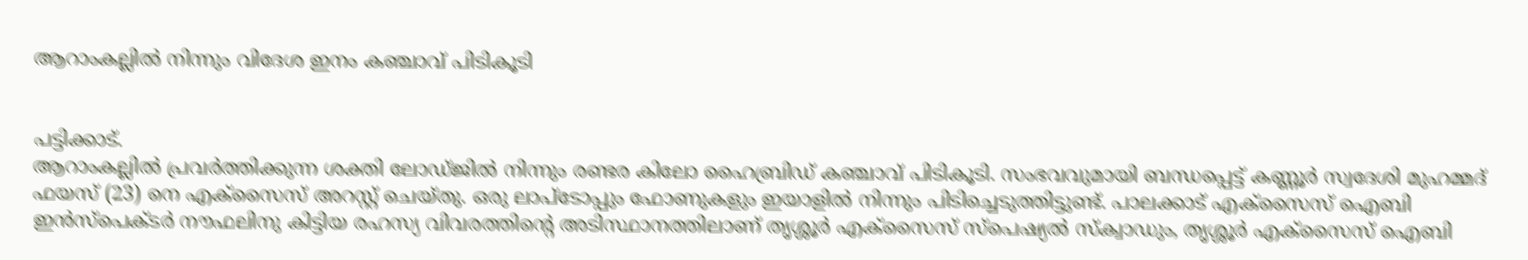ആറാംകല്ലിൽ നിന്നും വിദേശ ഇനം കഞ്ചാവ് പിടികൂടി


പട്ടിക്കാട്.
ആറാംകല്ലിൽ പ്രവർത്തിക്കുന്ന ശക്തി ലോഡ്ജിൽ നിന്നും രണ്ടര കിലോ ഹൈബ്രിഡ് കഞ്ചാവ് പിടികൂടി. സംഭവവുമായി ബന്ധപ്പെട്ട് കണ്ണൂർ സ്വദേശി മുഹമ്മദ് ഫയസ് (23) നെ എക്‌സൈസ് അറസ്റ്റ് ചെയ്തു. ഒരു ലാപ്‌ടോപ്പും ഫോണുകളും ഇയാളിൽ നിന്നും പിടിച്ചെടുത്തിട്ടുണ്ട്. പാലക്കാട് എക്‌സൈസ് ഐബി ഇൻസ്‌പെക്ടർ നൗഫലിനു കിട്ടിയ രഹസ്യ വിവരത്തിന്റെ അടിസ്ഥാനത്തിലാണ് തൃശ്ശൂർ എക്‌സൈസ് സ്‌പെഷ്യൽ സ്‌ക്വാഡും, തൃശ്ശൂർ എക്‌സൈസ് ഐബി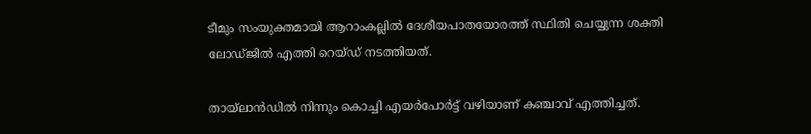ടീമും സംയുക്തമായി ആറാംകല്ലിൽ ദേശീയപാതയോരത്ത് സ്ഥിതി ചെയ്യുന്ന ശക്തി ലോഡ്ജിൽ എത്തി റെയ്ഡ് നടത്തിയത്.

തായ്‌ലാൻഡിൽ നിന്നും കൊച്ചി എയർപോർട്ട് വഴിയാണ് കഞ്ചാവ് എത്തിച്ചത്.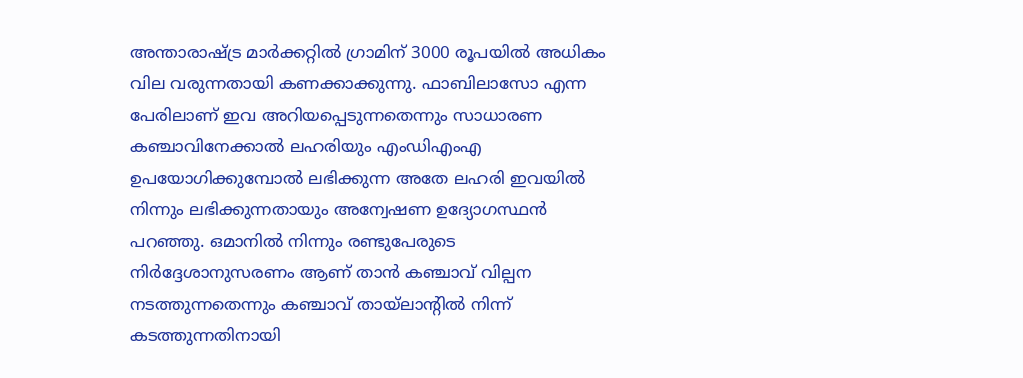അന്താരാഷ്ട്ര മാർക്കറ്റിൽ ഗ്രാമിന് 3000 രൂപയിൽ അധികം വില വരുന്നതായി കണക്കാക്കുന്നു. ഫാബിലാസോ എന്ന പേരിലാണ് ഇവ അറിയപ്പെടുന്നതെന്നും സാധാരണ കഞ്ചാവിനേക്കാൽ ലഹരിയും എംഡിഎംഎ ഉപയോഗിക്കുമ്പോൽ ലഭിക്കുന്ന അതേ ലഹരി ഇവയിൽ നിന്നും ലഭിക്കുന്നതായും അന്വേഷണ ഉദ്യോഗസ്ഥൻ പറഞ്ഞു. ഒമാനിൽ നിന്നും രണ്ടുപേരുടെ നിർദ്ദേശാനുസരണം ആണ് താൻ കഞ്ചാവ് വില്പന നടത്തുന്നതെന്നും കഞ്ചാവ് തായ്‌ലാന്റിൽ നിന്ന് കടത്തുന്നതിനായി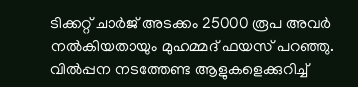ടിക്കറ്റ് ചാർജ് അടക്കം 25000 രൂപ അവർ നൽകിയതായും മുഹമ്മദ് ഫയസ് പറഞ്ഞു. വിൽപ്പന നടത്തേണ്ട ആളുകളെക്കുറിച്ച്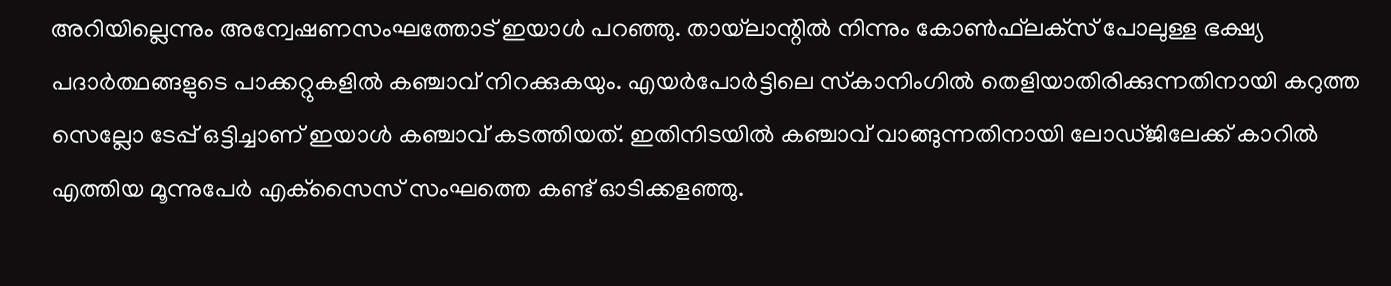അറിയില്ലെന്നും അന്വേഷണസംഘത്തോട് ഇയാൾ പറഞ്ഞു. തായ്‌ലാന്റിൽ നിന്നും കോൺഫ്‌ലക്‌സ് പോലുള്ള ഭക്ഷ്യ പദാർത്ഥങ്ങളുടെ പാക്കറ്റുകളിൽ കഞ്ചാവ് നിറക്കുകയും. എയർപോർട്ടിലെ സ്‌കാനിംഗിൽ തെളിയാതിരിക്കുന്നതിനായി കറുത്ത സെല്ലോ ടേപ്പ് ഒട്ടിച്ചാണ് ഇയാൾ കഞ്ചാവ് കടത്തിയത്. ഇതിനിടയിൽ കഞ്ചാവ് വാങ്ങുന്നതിനായി ലോഡ്ജിലേക്ക് കാറിൽ എത്തിയ മൂന്നുപേർ എക്‌സൈസ് സംഘത്തെ കണ്ട് ഓടിക്കളഞ്ഞു.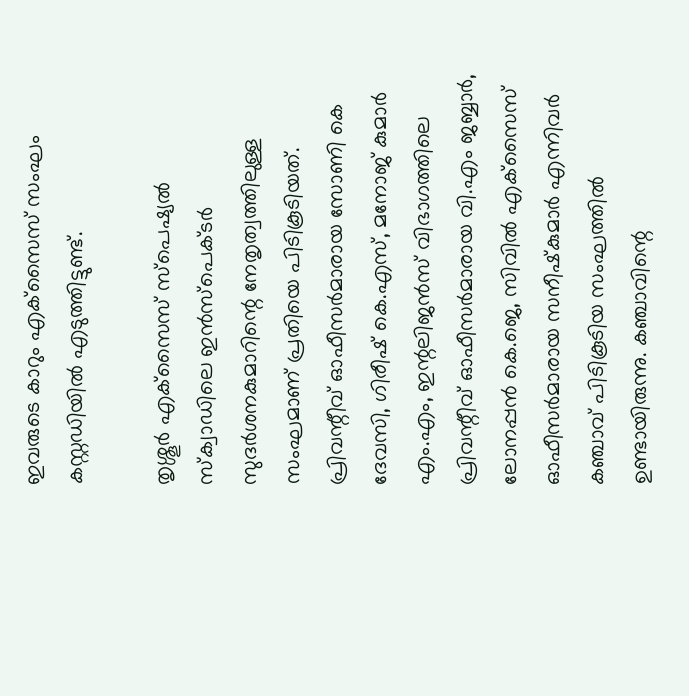ഇവരുടെ കാറും എക്‌സൈസ് സംഘം കസ്റ്റഡിയിൽ എടുത്തിട്ടുണ്ട്.

തൃശ്ശൂർ എക്‌സൈസ് സ്‌പെഷ്യൽ സ്‌ക്വാഡിലെ ഇൻസ്‌പെക്ടർ സുദർശനകുമാറിന്റെ നേതൃത്വത്തിലുള്ള സംഘമാണ് പ്രതിയെ പിടികൂടിയത്. പ്രിവന്റീവ് ഓഫീസർമാരായ സോണി കെ ദേവസി, ഗിരീഷ് കെ.എസ്, മനോജ് കുമാർ എം.എം, ഇന്റലിജൻസ് വിഭാഗത്തിലെ പ്രിവന്റീവ് ഓഫീസർമാരായ വി.എം ജബ്ബാർ, ലോനപ്പൻ കെ.ജെ, സിവിൽ എക്‌സൈസ് ഓഫീസർമാരായ സനീഷ്‌കുമാർ എന്നിവർ കഞ്ചാവ് പിടികൂടിയ സംഘത്തിൽ ഉണ്ടായിരുന്നു. കഞ്ചാവിന്റെ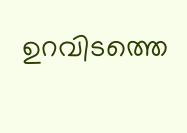ഉറവിടത്തെ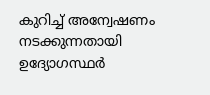കുറിച്ച് അന്വേഷണം നടക്കുന്നതായി ഉദ്യോഗസ്ഥർ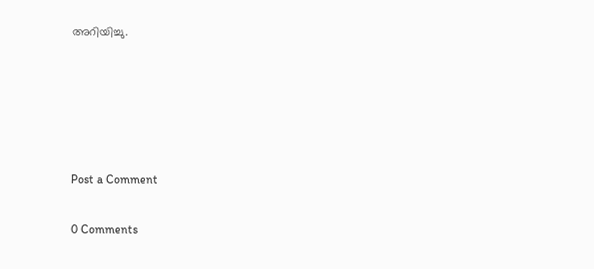അറിയിച്ചു.





Post a Comment

0 Comments